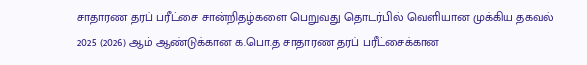சாதாரண தரப் பரீட்சை சான்றிதழ்களை பெறுவது தொடர்பில் வெளியான முக்கிய தகவல்
2025 (2026) ஆம் ஆண்டுக்கான க.பொ.த சாதாரண தரப் பரீட்சைக்கான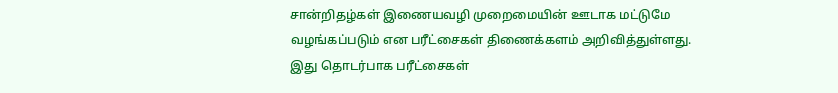சான்றிதழ்கள் இணையவழி முறைமையின் ஊடாக மட்டுமே வழங்கப்படும் என பரீட்சைகள் திணைக்களம் அறிவித்துள்ளது.
இது தொடர்பாக பரீட்சைகள்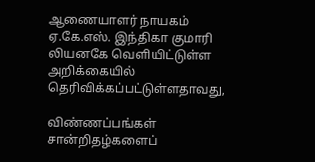ஆணையாளர் நாயகம் ஏ.கே.எஸ். இந்திகா குமாரி லியனகே வெளியிட்டுள்ள அறிக்கையில் தெரிவிக்கப்பட்டுள்ளதாவது,

விண்ணப்பங்கள்
சான்றிதழ்களைப்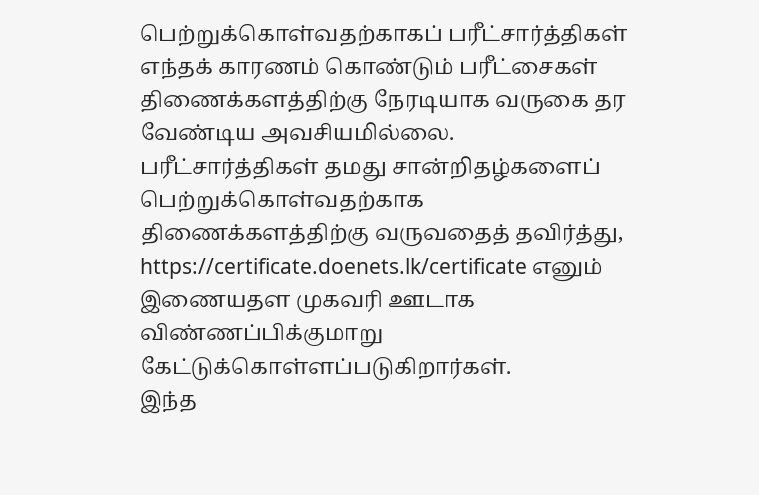பெற்றுக்கொள்வதற்காகப் பரீட்சார்த்திகள் எந்தக் காரணம் கொண்டும் பரீட்சைகள் திணைக்களத்திற்கு நேரடியாக வருகை தர வேண்டிய அவசியமில்லை.
பரீட்சார்த்திகள் தமது சான்றிதழ்களைப் பெற்றுக்கொள்வதற்காக திணைக்களத்திற்கு வருவதைத் தவிர்த்து, https://certificate.doenets.lk/certificate எனும் இணையதள முகவரி ஊடாக விண்ணப்பிக்குமாறு கேட்டுக்கொள்ளப்படுகிறார்கள்.
இந்த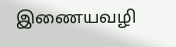இணையவழி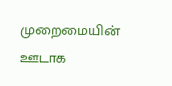முறைமையின் ஊடாக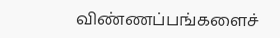விண்ணப்பங்களைச்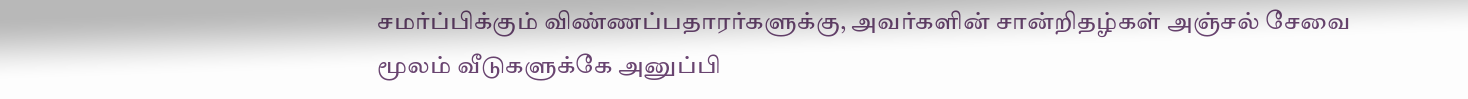சமர்ப்பிக்கும் விண்ணப்பதாரர்களுக்கு, அவர்களின் சான்றிதழ்கள் அஞ்சல் சேவை மூலம் வீடுகளுக்கே அனுப்பி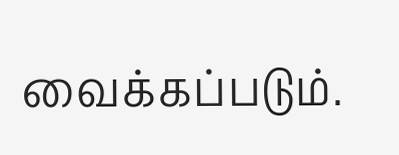வைக்கப்படும்.